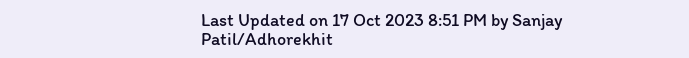Last Updated on 17 Oct 2023 8:51 PM by Sanjay Patil/Adhorekhit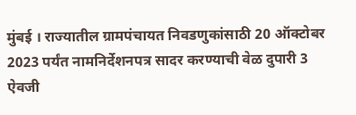मुंबई । राज्यातील ग्रामपंचायत निवडणुकांसाठी 20 ऑक्टोबर 2023 पर्यंत नामनिर्देशनपत्र सादर करण्याची वेळ दुपारी 3 ऐवजी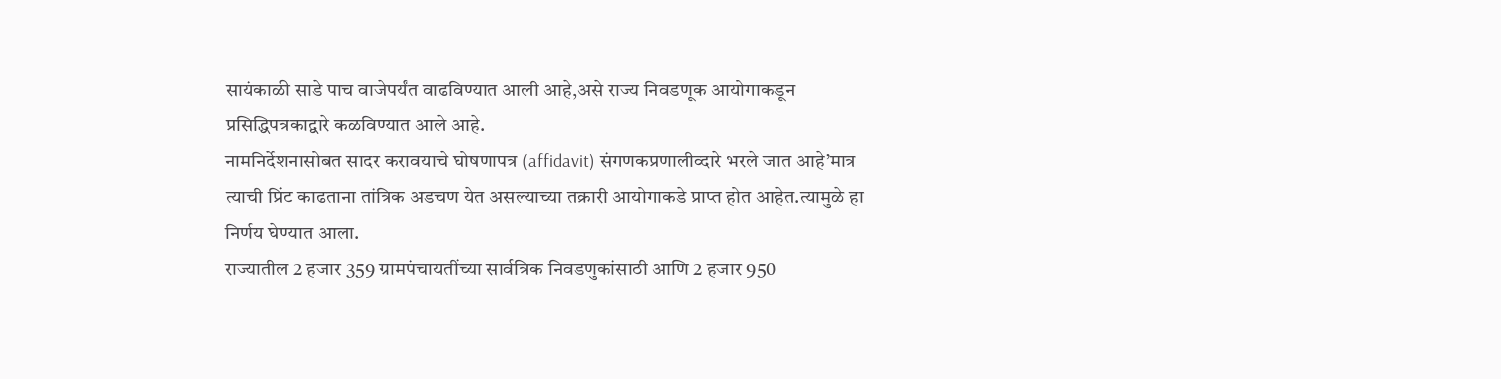सायंकाळी साडे पाच वाजेपर्यंत वाढविण्यात आली आहे,असे राज्य निवडणूक आयोगाकडून प्रसिद्धिपत्रकाद्वारे कळविण्यात आले आहे.
नामनिर्देशनासोबत सादर करावयाचे घोषणापत्र (affidavit) संगणकप्रणालीव्दारे भरले जात आहे’मात्र त्याची प्रिंट काढताना तांत्रिक अडचण येत असल्याच्या तक्रारी आयोगाकडे प्राप्त होत आहेत.त्यामुळे हा निर्णय घेण्यात आला.
राज्यातील 2 हजार 359 ग्रामपंचायतींच्या सार्वत्रिक निवडणुकांसाठी आणि 2 हजार 950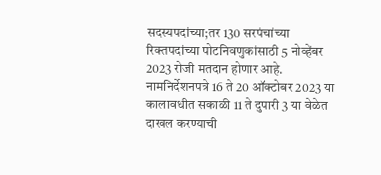सदस्यपदांच्या;तर 130 सरपंचांच्या रिक्तपदांच्या पोटनिवणुकांसाठी 5 नोव्हेंबर 2023 रोजी मतदान होणार आहे.
नामनिर्देशनपत्रे 16 ते 20 ऑक्टोबर 2023 या कालावधीत सकाळी 11 ते दुपारी 3 या वेळेत दाखल करण्याची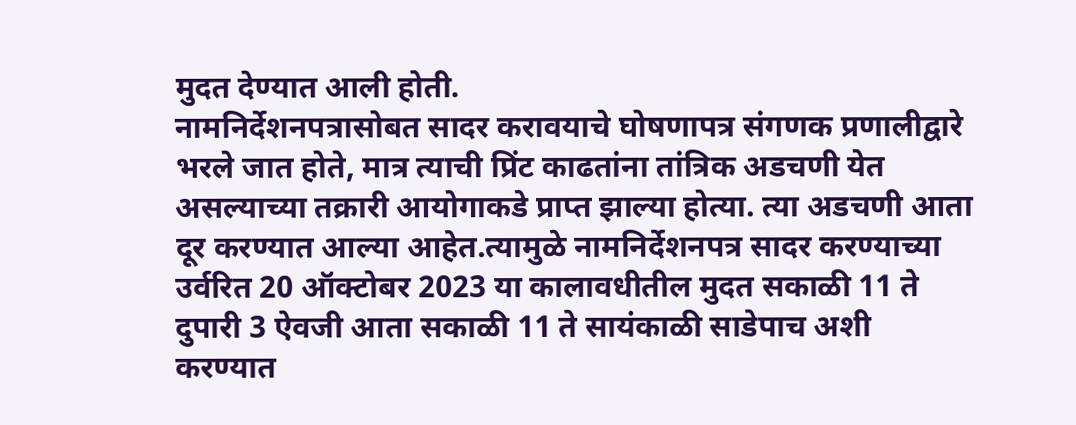मुदत देण्यात आली होती.
नामनिर्देशनपत्रासोबत सादर करावयाचे घोषणापत्र संगणक प्रणालीद्वारे भरले जात होते, मात्र त्याची प्रिंट काढतांना तांत्रिक अडचणी येत असल्याच्या तक्रारी आयोगाकडे प्राप्त झाल्या होत्या. त्या अडचणी आता दूर करण्यात आल्या आहेत.त्यामुळे नामनिर्देशनपत्र सादर करण्याच्या उर्वरित 20 ऑक्टोबर 2023 या कालावधीतील मुदत सकाळी 11 ते दुपारी 3 ऐवजी आता सकाळी 11 ते सायंकाळी साडेपाच अशी करण्यात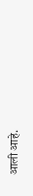आली आहे.